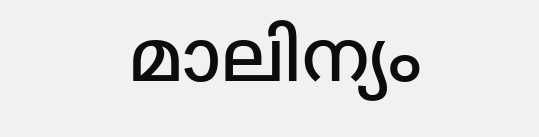മാലിന്യം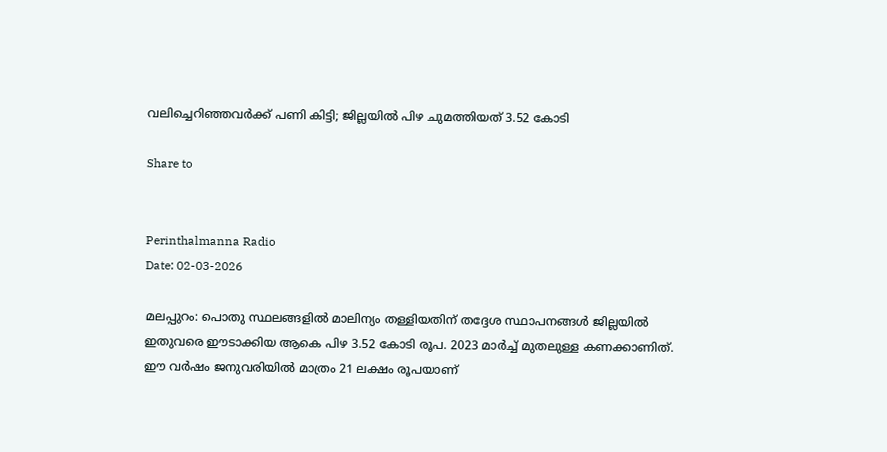വലിച്ചെറിഞ്ഞവർക്ക് പണി കിട്ടി; ജില്ലയിൽ പിഴ ചുമത്തിയത് 3.52 കോടി

Share to


Perinthalmanna Radio
Date: 02-03-2026

മലപ്പുറം: പൊതു സ്ഥലങ്ങളിൽ മാലിന്യം തള്ളിയതിന് തദ്ദേശ സ്ഥാപനങ്ങൾ ജില്ലയിൽ ഇതുവരെ ഈടാക്കിയ ആകെ പിഴ 3.52 കോടി രൂപ. 2023 മാർച്ച് മുതലുള്ള കണക്കാണിത്. ഈ വർഷം ജനുവരിയിൽ മാത്രം 21 ലക്ഷം രൂപയാണ്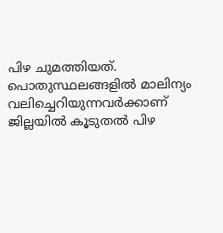പിഴ ചുമത്തിയത്. പൊതുസ്ഥലങ്ങളിൽ മാലിന്യം വലിച്ചെറിയുന്നവർക്കാണ് ജില്ലയിൽ കൂടുതൽ പിഴ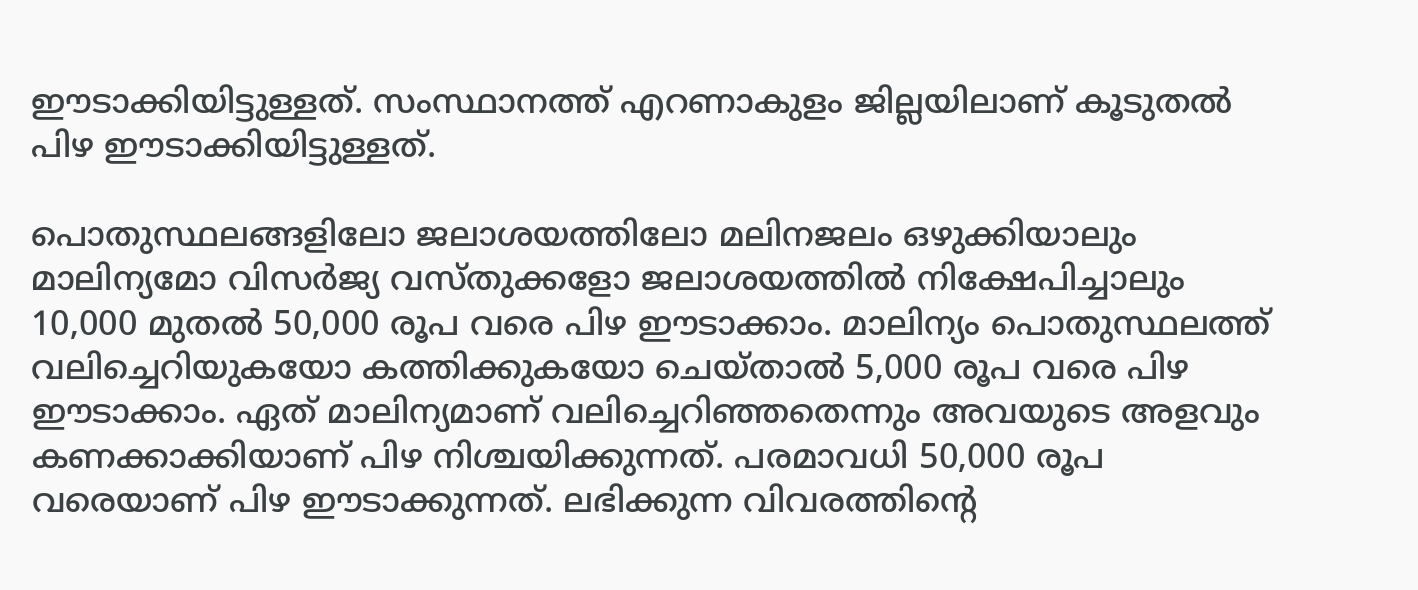ഈടാക്കിയിട്ടുള്ളത്. സംസ്ഥാനത്ത് എറണാകുളം ജില്ലയിലാണ് കൂടുതൽ പിഴ ഈടാക്കിയിട്ടുള്ളത്.

പൊതുസ്ഥലങ്ങളിലോ ജലാശയത്തിലോ മലിനജലം ഒഴുക്കിയാലും മാലിന്യമോ വിസർജ്യ വസ്തുക്കളോ ജലാശയത്തിൽ നിക്ഷേപിച്ചാലും 10,000 മുതൽ 50,000 രൂപ വരെ പിഴ ഈടാക്കാം. മാലിന്യം പൊതുസ്ഥലത്ത് വലിച്ചെറിയുകയോ കത്തിക്കുകയോ ചെയ്താൽ 5,000 രൂപ വരെ പിഴ ഈടാക്കാം. ഏത് മാലിന്യമാണ് വലിച്ചെറിഞ്ഞതെന്നും അവയുടെ അളവും കണക്കാക്കിയാണ് പിഴ നിശ്ചയിക്കുന്നത്. പരമാവധി 50,000 രൂപ വരെയാണ് പിഴ ഈടാക്കുന്നത്. ലഭിക്കുന്ന വിവരത്തിന്റെ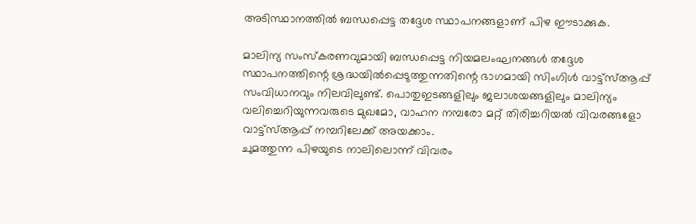അടിസ്ഥാനത്തിൽ ബന്ധപ്പെട്ട തദ്ദേശ സ്ഥാപനങ്ങളാണ് പിഴ ഈടാക്കുക.

മാലിന്യ സംസ്‌കരണവുമായി ബന്ധപ്പെട്ട നിയമലംഘനങ്ങൾ തദ്ദേശ സ്ഥാപനത്തിന്റെ ശ്രദ്ധയിൽപ്പെടുത്തുന്നതിന്റെ ഭാഗമായി സിംഗിൾ വാട്ട്സ്ആപ്പ് സംവിധാനവും നിലവിലുണ്ട്. പൊതുഇടങ്ങളിലും ജലാശയങ്ങളിലും മാലിന്യം വലിച്ചെറിയുന്നവരുടെ മുഖമോ, വാഹന നമ്പരോ മറ്റ് തിരിച്ചറിയൽ വിവരങ്ങളോ വാട്ട്സ്ആപ്പ് നമ്പറിലേക്ക് അയക്കാം.
ചുമത്തുന്ന പിഴയുടെ നാലിലൊന്ന് വിവരം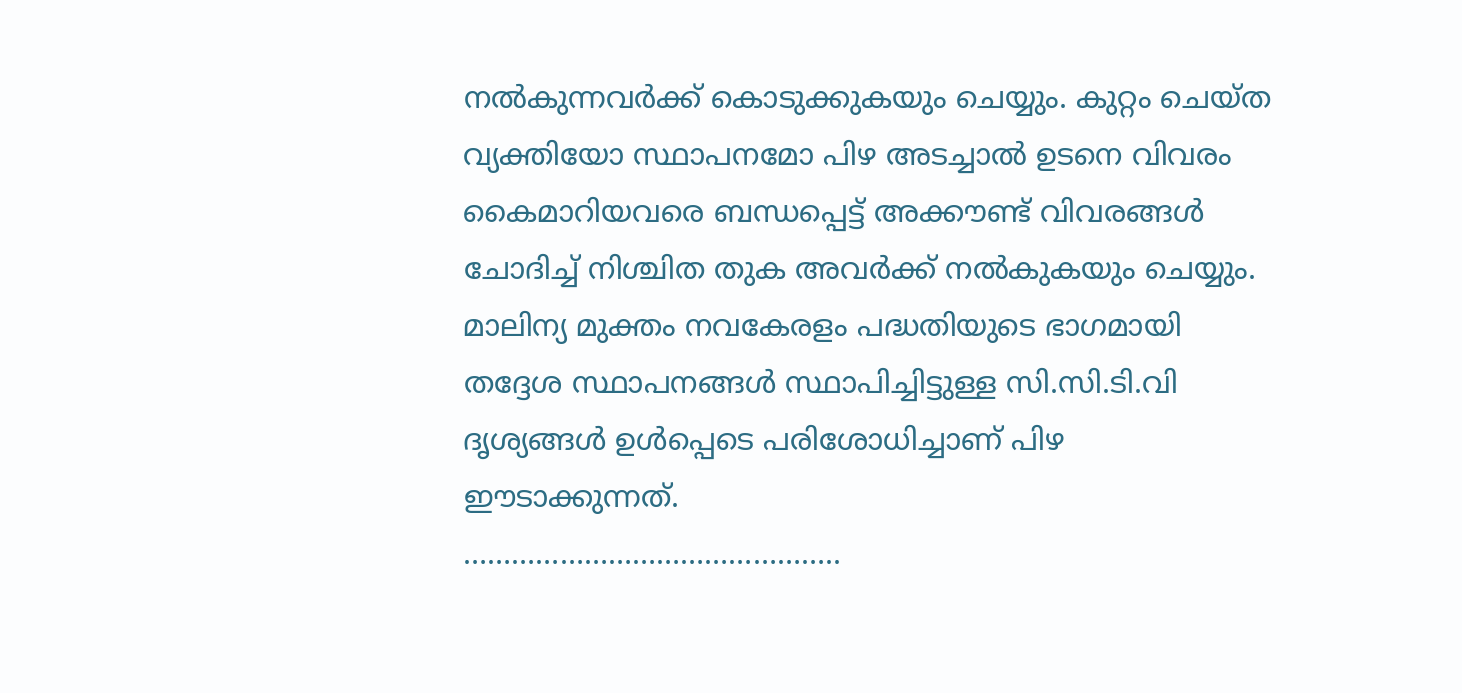നൽകുന്നവർക്ക് കൊടുക്കുകയും ചെയ്യും. കുറ്റം ചെയ്ത വ്യക്തിയോ സ്ഥാപനമോ പിഴ അടച്ചാൽ ഉടനെ വിവരം കൈമാറിയവരെ ബന്ധപ്പെട്ട് അക്കൗണ്ട് വിവരങ്ങൾ ചോദിച്ച് നിശ്ചിത തുക അവർക്ക് നൽകുകയും ചെയ്യും. മാലിന്യ മുക്തം നവകേരളം പദ്ധതിയുടെ ഭാഗമായി തദ്ദേശ സ്ഥാപനങ്ങൾ സ്ഥാപിച്ചിട്ടുള്ള സി.സി.ടി.വി ദൃശ്യങ്ങൾ ഉൾപ്പെടെ പരിശോധിച്ചാണ് പിഴ ഈടാക്കുന്നത്.
………………………………………..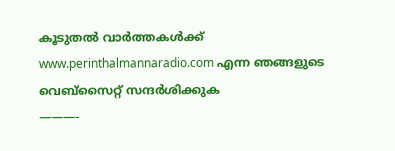കൂടുതൽ വാർത്തകൾക്ക് www.perinthalmannaradio.com എന്ന ഞങ്ങളുടെ വെബ്സൈറ്റ് സന്ദര്‍ശിക്കുക
———-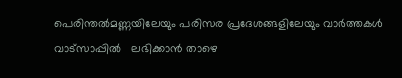പെരിന്തൽമണ്ണയിലേയും പരിസര പ്രദേശങ്ങളിലേയും വാർത്തകൾ വാട്സാപ്പിൽ   ലഭിക്കാൻ താഴെ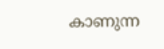കാണുന്ന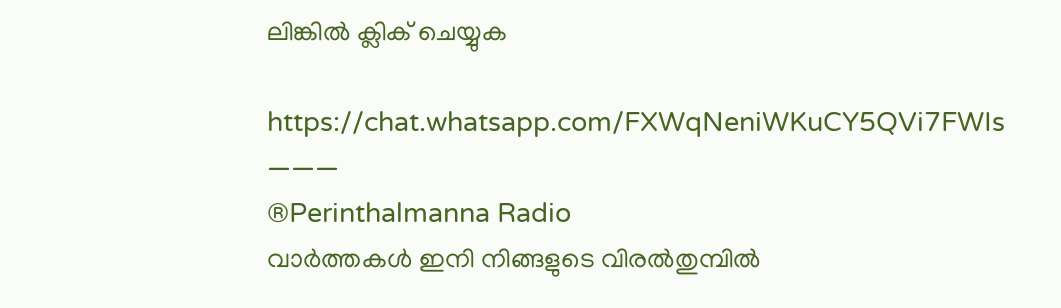ലിങ്കിൽ ക്ലിക് ചെയ്യുക

https://chat.whatsapp.com/FXWqNeniWKuCY5QVi7FWIs
———
®Perinthalmanna Radio
വാർത്തകൾ ഇനി നിങ്ങളുടെ വിരൽതുമ്പിൽ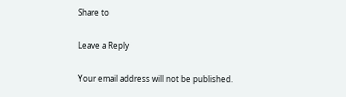Share to

Leave a Reply

Your email address will not be published.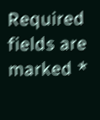Required fields are marked *